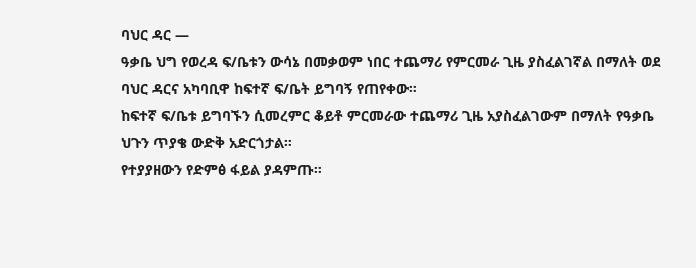ባህር ዳር —
ዓቃቤ ህግ የወረዳ ፍ/ቤቱን ውሳኔ በመቃወም ነበር ተጨማሪ የምርመራ ጊዜ ያስፈልገኛል በማለት ወደ ባህር ዳርና አካባቢዋ ከፍተኛ ፍ/ቤት ይግባኝ የጠየቀው።
ከፍተኛ ፍ/ቤቱ ይግባኙን ሲመረምር ቆይቶ ምርመራው ተጨማሪ ጊዜ አያስፈልገውም በማለት የዓቃቤ ህጉን ጥያቄ ውድቅ አድርጎታል።
የተያያዘውን የድምፅ ፋይል ያዳምጡ።